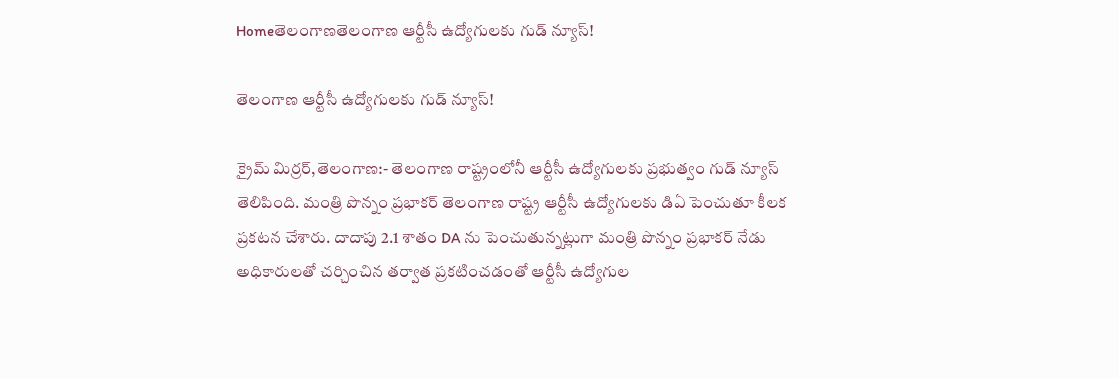Homeతెలంగాణతెలంగాణ ఆర్టీసీ ఉద్యోగులకు గుడ్ న్యూస్!

తెలంగాణ ఆర్టీసీ ఉద్యోగులకు గుడ్ న్యూస్!

క్రైమ్ మిర్రర్,తెలంగాణ:- తెలంగాణ రాష్ట్రంలోనీ ఆర్టీసీ ఉద్యోగులకు ప్రభుత్వం గుడ్ న్యూస్ తెలిపింది. మంత్రి పొన్నం ప్రభాకర్ తెలంగాణ రాష్ట్ర ఆర్టీసీ ఉద్యోగులకు డిఏ పెంచుతూ కీలక ప్రకటన చేశారు. దాదాపు 2.1 శాతం DA ను పెంచుతున్నట్లుగా మంత్రి పొన్నం ప్రభాకర్ నేడు అధికారులతో చర్చించిన తర్వాత ప్రకటించడంతో ఆర్టీసీ ఉద్యోగుల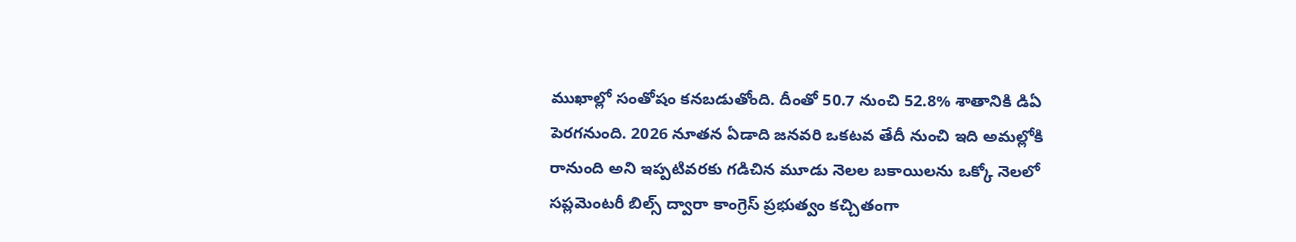ముఖాల్లో సంతోషం కనబడుతోంది. దీంతో 50.7 నుంచి 52.8% శాతానికి డిఏ పెరగనుంది. 2026 నూతన ఏడాది జనవరి ఒకటవ తేదీ నుంచి ఇది అమల్లోకి రానుంది అని ఇప్పటివరకు గడిచిన మూడు నెలల బకాయిలను ఒక్కో నెలలో సప్లమెంటరీ బిల్స్ ద్వారా కాంగ్రెస్ ప్రభుత్వం కచ్చితంగా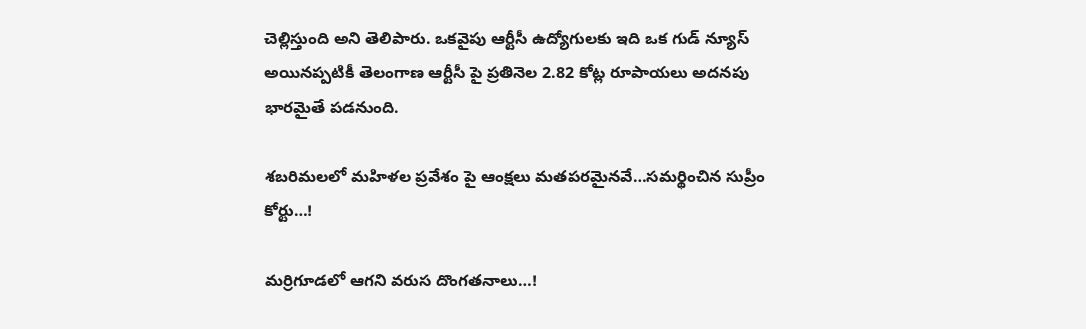చెల్లిస్తుంది అని తెలిపారు. ఒకవైపు ఆర్టీసీ ఉద్యోగులకు ఇది ఒక గుడ్ న్యూస్ అయినప్పటికీ తెలంగాణ ఆర్టీసీ పై ప్రతినెల 2.82 కోట్ల రూపాయలు అదనపు భారమైతే పడనుంది.

శ‌బ‌రిమ‌ల‌లో మ‌హిళ‌ల ప్ర‌వేశం పై ఆంక్ష‌లు మ‌త‌ప‌ర‌మైన‌వే…స‌మ‌ర్థించిన సుప్రీం కోర్టు…!

మర్రిగూడలో ఆగని వరుస దొంగతనాలు…!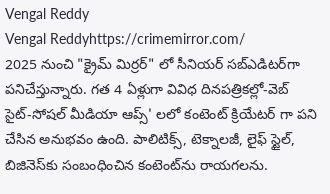Vengal Reddy
Vengal Reddyhttps://crimemirror.com/
2025 నుంచి "క్రైమ్ మిర్రర్" లో సీనియర్ సబ్‌ఎడిటర్‌గా పనిచేస్తున్నారు. గత 4 ఏళ్లుగా వివిధ దినపత్రికల్లో-వెబ్ సైట్-సోషల్ మీడియా ఆప్స్' లలో కంటెంట్ క్రియేటర్ గా పని చేసిన అనుభవం ఉంది. పాలిటిక్స్‌, టెక్నాలజీ, లైఫ్‌ స్టైల్‌, బిజినెస్‌కు సంబంధించిన కంటెంట్‌ను రాయగలను.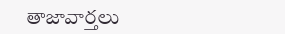తాజావార్తలు